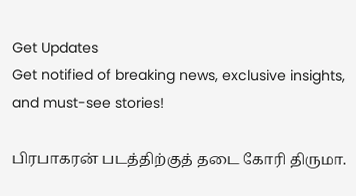Get Updates
Get notified of breaking news, exclusive insights, and must-see stories!

பிரபாகரன் படத்திற்குத் தடை கோரி திருமா.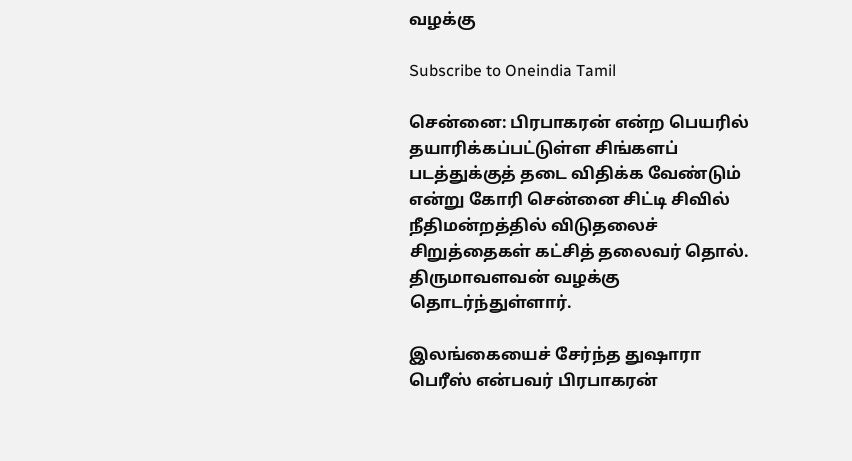வழக்கு

Subscribe to Oneindia Tamil

சென்னை: பிரபாகரன் என்ற பெயரில் தயாரிக்கப்பட்டுள்ள சிங்களப் படத்துக்குத் தடை விதிக்க வேண்டும் என்று கோரி சென்னை சிட்டி சிவில் நீதிமன்றத்தில் விடுதலைச் சிறுத்தைகள் கட்சித் தலைவர் தொல். திருமாவளவன் வழக்கு தொடர்ந்துள்ளார்.

இலங்கையைச் சேர்ந்த துஷாரா பெரீஸ் என்பவர் பிரபாகரன்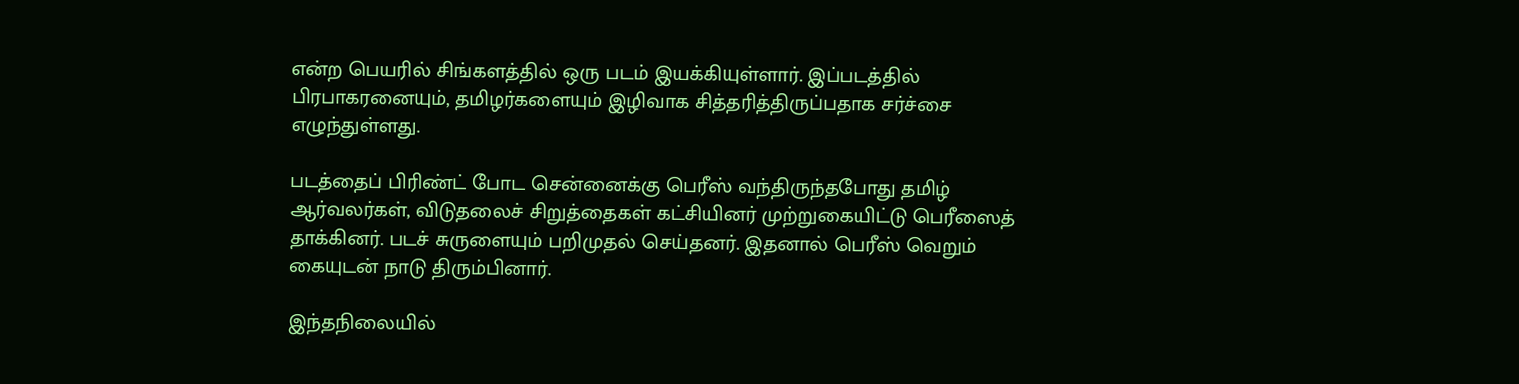என்ற பெயரில் சிங்களத்தில் ஒரு படம் இயக்கியுள்ளார். இப்படத்தில் பிரபாகரனையும், தமிழர்களையும் இழிவாக சித்தரித்திருப்பதாக சர்ச்சை எழுந்துள்ளது.

படத்தைப் பிரிண்ட் போட சென்னைக்கு பெரீஸ் வந்திருந்தபோது தமிழ் ஆர்வலர்கள், விடுதலைச் சிறுத்தைகள் கட்சியினர் முற்றுகையிட்டு பெரீஸைத் தாக்கினர். படச் சுருளையும் பறிமுதல் செய்தனர். இதனால் பெரீஸ் வெறும் கையுடன் நாடு திரும்பினார்.

இந்தநிலையில்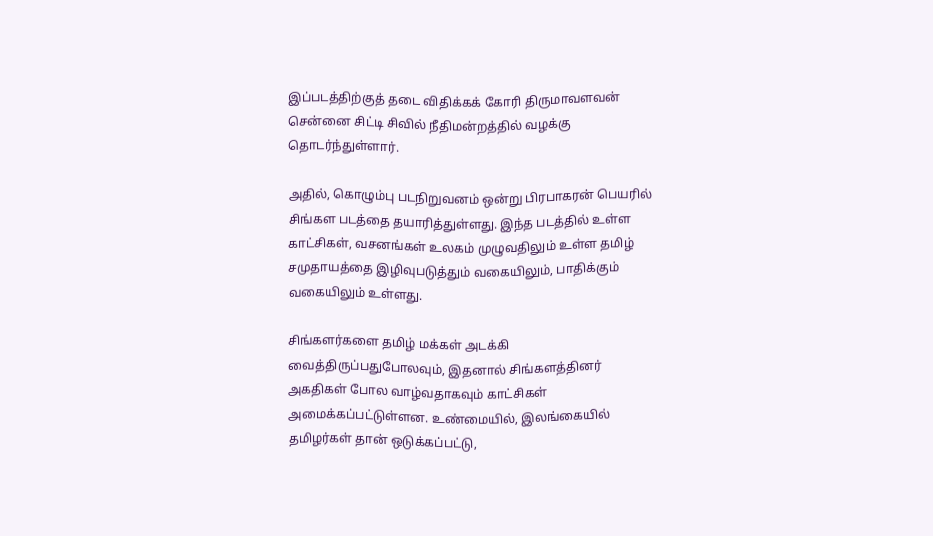இப்படத்திற்குத் தடை விதிக்கக் கோரி திருமாவளவன் சென்னை சிட்டி சிவில் நீதிமன்றத்தில் வழக்கு தொடர்ந்துள்ளார்.

அதில், கொழும்பு படநிறுவனம் ஒன்று பிரபாகரன் பெயரில் சிங்கள படத்தை தயாரித்துள்ளது. இந்த படத்தில் உள்ள காட்சிகள், வசனங்கள் உலகம் முழுவதிலும் உள்ள தமிழ் சமுதாயத்தை இழிவுபடுத்தும் வகையிலும், பாதிக்கும் வகையிலும் உள்ளது.

சிங்களர்களை தமிழ் மக்கள் அடக்கி வைத்திருப்பதுபோலவும், இதனால் சிங்களத்தினர் அகதிகள் போல வாழ்வதாகவும் காட்சிகள் அமைக்கப்பட்டுள்ளன. உண்மையில், இலங்கையில் தமிழர்கள் தான் ஒடுக்கப்பட்டு,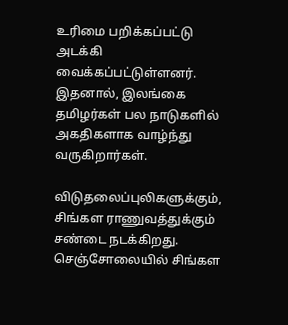உரிமை பறிக்கப்பட்டு அடக்கி வைக்கப்பட்டுள்ளனர். இதனால், இலங்கை தமிழர்கள் பல நாடுகளில் அகதிகளாக வாழ்ந்து வருகிறார்கள்.

விடுதலைப்புலிகளுக்கும், சிங்கள ராணுவத்துக்கும் சண்டை நடக்கிறது. செஞ்சோலையில் சிங்கள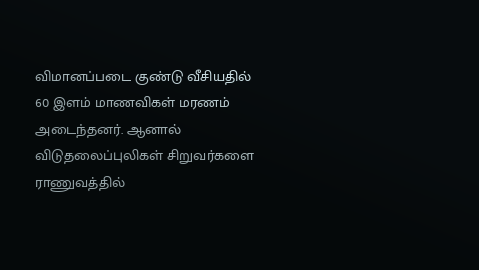விமானப்படை குண்டு வீசியதில் 60 இளம் மாணவிகள் மரணம் அடைந்தனர். ஆனால் விடுதலைப்புலிகள் சிறுவர்களை ராணுவத்தில்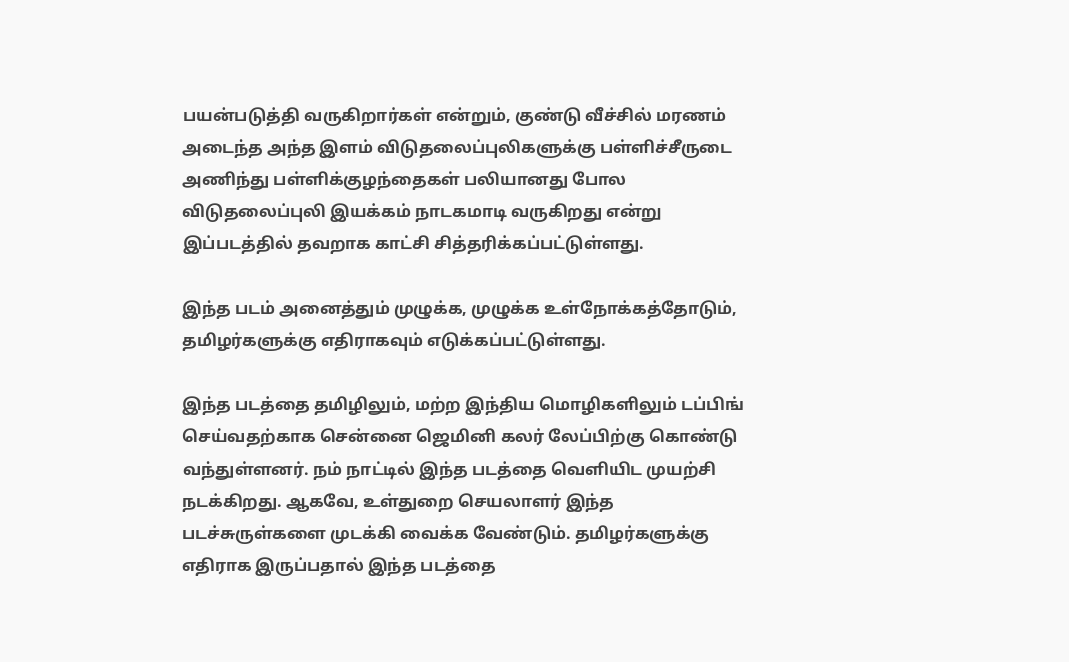பயன்படுத்தி வருகிறார்கள் என்றும், குண்டு வீச்சில் மரணம் அடைந்த அந்த இளம் விடுதலைப்புலிகளுக்கு பள்ளிச்சீருடை அணிந்து பள்ளிக்குழந்தைகள் பலியானது போல விடுதலைப்புலி இயக்கம் நாடகமாடி வருகிறது என்று இப்படத்தில் தவறாக காட்சி சித்தரிக்கப்பட்டுள்ளது.

இந்த படம் அனைத்தும் முழுக்க, முழுக்க உள்நோக்கத்தோடும், தமிழர்களுக்கு எதிராகவும் எடுக்கப்பட்டுள்ளது.

இந்த படத்தை தமிழிலும், மற்ற இந்திய மொழிகளிலும் டப்பிங் செய்வதற்காக சென்னை ஜெமினி கலர் லேப்பிற்கு கொண்டு வந்துள்ளனர். நம் நாட்டில் இந்த படத்தை வெளியிட முயற்சி நடக்கிறது. ஆகவே, உள்துறை செயலாளர் இந்த படச்சுருள்களை முடக்கி வைக்க வேண்டும். தமிழர்களுக்கு எதிராக இருப்பதால் இந்த படத்தை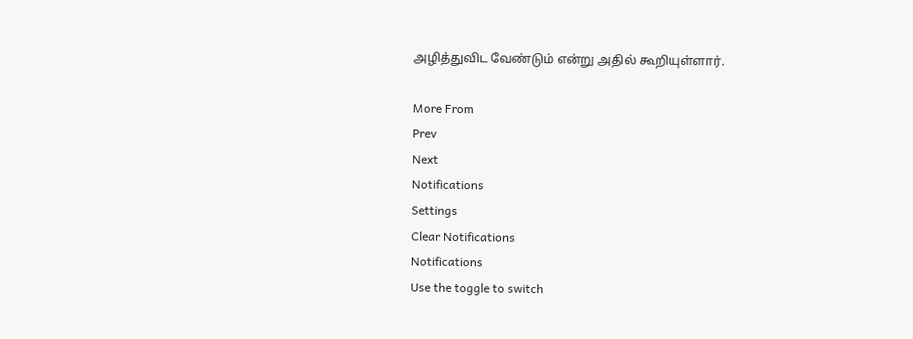அழித்துவிட வேண்டும் என்று அதில் கூறியுள்ளார்.

More From
Prev
Next
Notifications
Settings
Clear Notifications
Notifications
Use the toggle to switch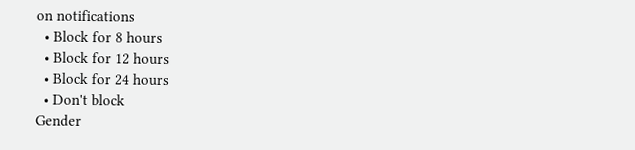on notifications
  • Block for 8 hours
  • Block for 12 hours
  • Block for 24 hours
  • Don't block
Gender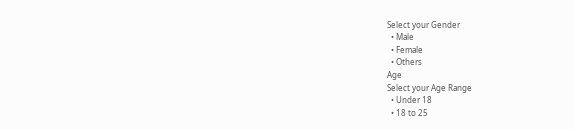Select your Gender
  • Male
  • Female
  • Others
Age
Select your Age Range
  • Under 18
  • 18 to 25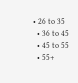• 26 to 35
  • 36 to 45
  • 45 to 55
  • 55+